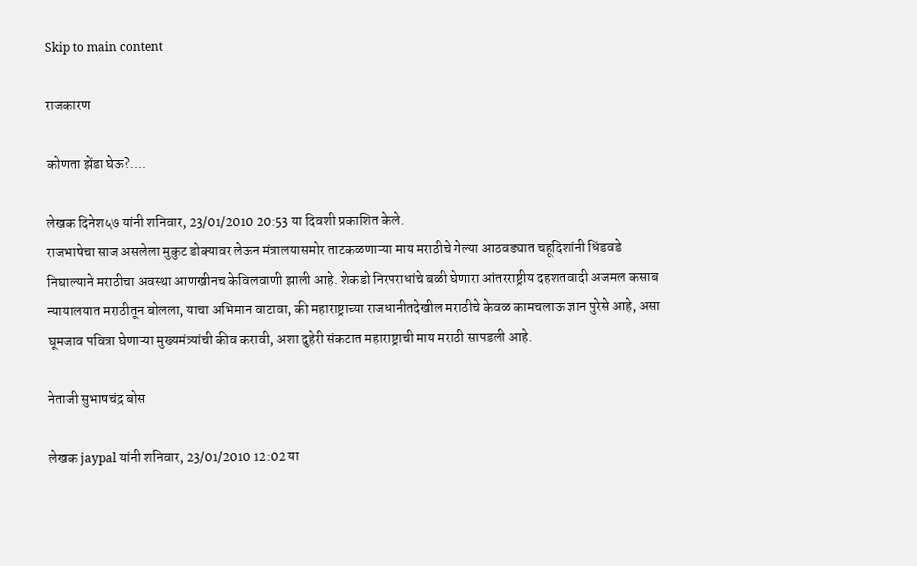Skip to main content

राजकारण

कोणता झेंडा घेऊ?....

लेखक दिनेश५७ यांनी शनिवार, 23/01/2010 20:53 या दिवशी प्रकाशित केले.
राजभाषेचा साज असलेला मुकुट डोक्‍यावर लेऊन मंत्रालयासमोर ताटकळणाऱ्या माय मराठीचे गेल्या आठवड्यात चहूदिशांनी धिंडवडे निघाल्याने मराठीचा अवस्था आणखीनच केविलवाणी झाली आहे. शेकडो निरपराधांचे बळी घेणारा आंतरराष्ट्रीय दहशतवादी अजमल कसाब न्यायालयात मराठीतून बोलला, याचा अभिमान वाटावा, की महाराष्ट्राच्या राजधानीतदेखील मराठीचे केवळ कामचलाऊ ज्ञान पुरेसे आहे, असा घूमजाव पवित्रा घेणाऱ्या मुख्यमंत्र्यांची कीव करावी, अशा दुहेरी संकटात महाराष्ट्राची माय मराठी सापडली आहे.

नेताजी सुभाषचंद्र बोस

लेखक jaypal यांनी शनिवार, 23/01/2010 12:02 या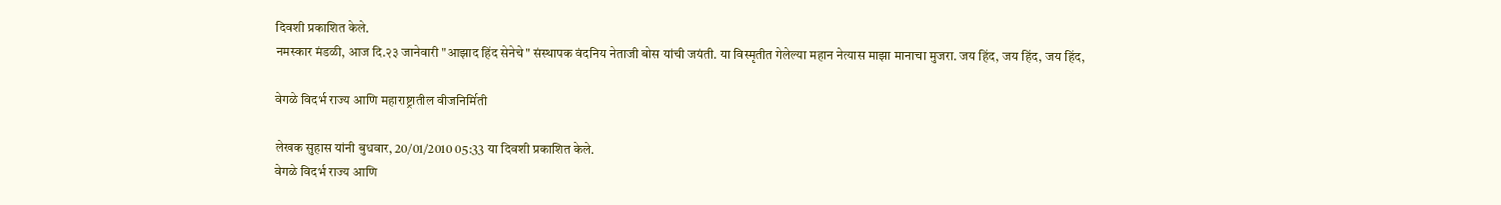दिवशी प्रकाशित केले.
नमस्कार मंडळी, आज दि.२३ जानेवारी "आझाद हिंद सेनेचे" संस्थापक वंदनिय नेताजी बोस यांची जयंती. या विस्मृतीत गेलेल्या महान नेत्यास माझा मानाचा मुजरा. जय हिंद, जय हिंद, जय हिंद,

वेगळे विदर्भ राज्य आणि महाराष्ट्रातील वीजनिर्मिती

लेखक सुहास यांनी बुधवार, 20/01/2010 05:33 या दिवशी प्रकाशित केले.
वेगळे विदर्भ राज्य आणि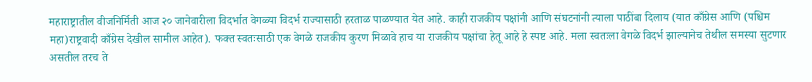महाराष्ट्रातील वीजनिर्मिती आज २० जानेवारीला विदर्भात वेगळ्या विदर्भ राज्यासाठी हरताळ पाळण्यात येत आहे. काही राजकीय पक्षांनी आणि संघटनांनी त्याला पाठींबा दिलाय (यात काँग्रेस आणि (पश्चिम महा)राष्ट्रवादी काँग्रेस देखील सामील आहेत). फक्त स्वतःसाठी एक वेगळे राजकीय कुरण मिळावे हाच या राजकीय पक्षांचा हेतू आहे हे स्पष्ट आहे. मला स्वतःला वेगळे विदर्भ झाल्यानेच तेथील समस्या सुटणार असतील तरच ते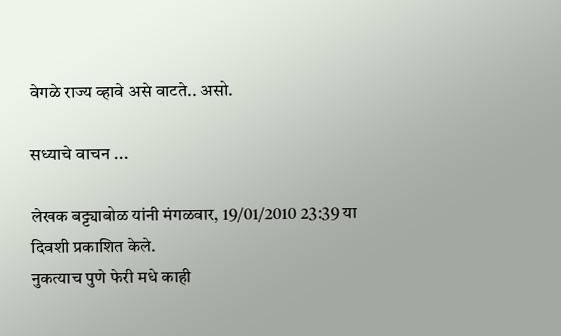वेगळे राज्य व्हावे असे वाटते.. असो.

सध्याचे वाचन ...

लेखक बट्ट्याबोळ यांनी मंगळवार, 19/01/2010 23:39 या दिवशी प्रकाशित केले.
नुकत्याच पुणे फेरी मधे काही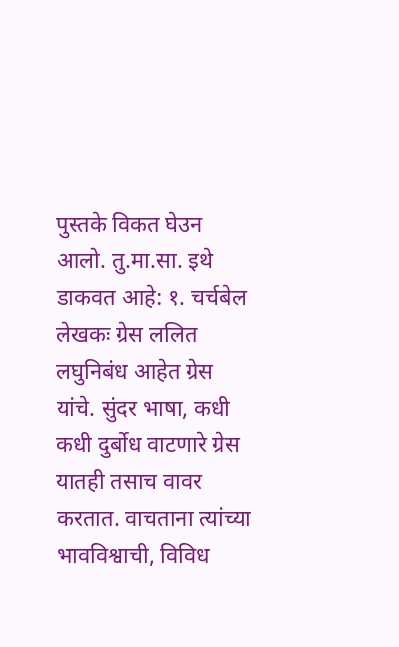पुस्तके विकत घेउन आलो. तु.मा.सा. इथे डाकवत आहे: १. चर्चबेल लेखकः ग्रेस ललित लघुनिबंध आहेत ग्रेस यांचे. सुंदर भाषा, कधी कधी दुर्बोध वाटणारे ग्रेस यातही तसाच वावर करतात. वाचताना त्यांच्या भावविश्वाची, विविध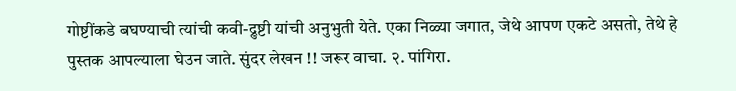गोष्टींकडे बघण्याची त्यांची कवी-द्रुष्टी यांची अनुभुती येते. एका निळ्या जगात, जेथे आपण एकटे असतो, तेथे हे पुस्तक आपल्याला घेउन जाते. सुंदर लेखन !! जरूर वाचा. २. पांगिरा.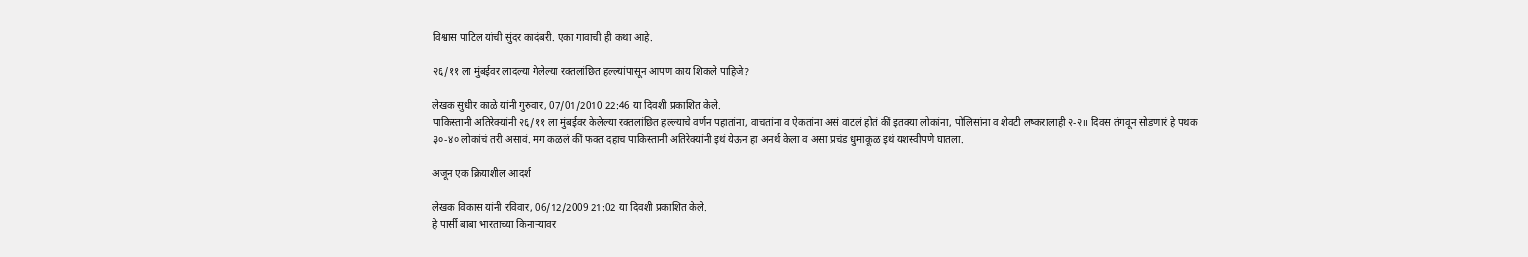विश्वास पाटिल यांची सुंदर कादंबरी. एका गावाची ही कथा आहे.

२६/११ ला मुंबईवर लादल्या गेलेल्या रक्तलांछित हल्ल्यांपासून आपण काय शिकले पाहिजे?

लेखक सुधीर काळे यांनी गुरुवार, 07/01/2010 22:46 या दिवशी प्रकाशित केले.
पाकिस्तानी अतिरेक्यांनी २६/११ ला मुंबईवर केलेल्या रक्तलांछित हल्ल्याचे वर्णन पहातांना, वाचतांना व ऐकतांना असं वाटलं होतं कीं इतक्या लोकांना, पोलिसांना व शेवटी लष्करालाही २-२॥ दिवस तंगवून सोडणारं हे पथक ३०-४० लोकांचं तरी असावं. मग कळलं कीं फक्त दहाच पाकिस्तानी अतिरेक्यांनी इथं येऊन हा अनर्थ केला व असा प्रचंड धुमाकूळ इथं यशस्वीपणे घातला.

अजून एक क्रियाशील आदर्श

लेखक विकास यांनी रविवार, 06/12/2009 21:02 या दिवशी प्रकाशित केले.
हे पार्सी बाबा भारताच्या किनार्‍यावर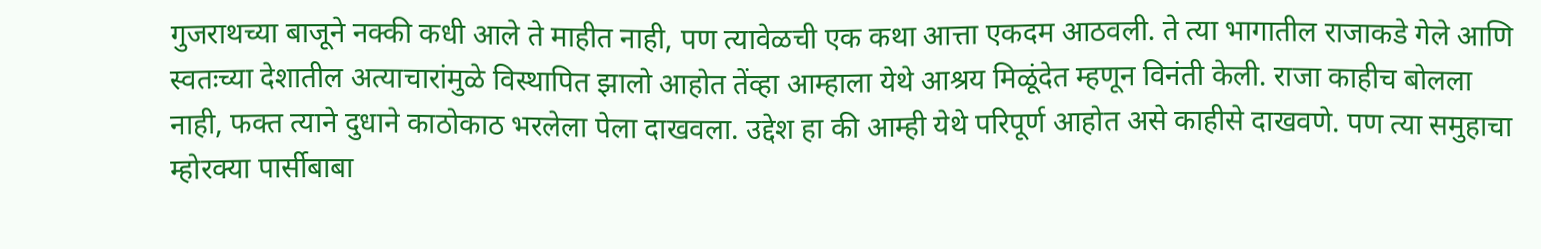गुजराथच्या बाजूने नक्की कधी आले ते माहीत नाही, पण त्यावेळची एक कथा आत्ता एकदम आठवली. ते त्या भागातील राजाकडे गेले आणि स्वतःच्या देशातील अत्याचारांमुळे विस्थापित झालो आहोत तेंव्हा आम्हाला येथे आश्रय मिळूंदेत म्हणून विनंती केली. राजा काहीच बोलला नाही, फक्त त्याने दुधाने काठोकाठ भरलेला पेला दाखवला. उद्देश हा की आम्ही येथे परिपूर्ण आहोत असे काहीसे दाखवणे. पण त्या समुहाचा म्होरक्या पार्सीबाबा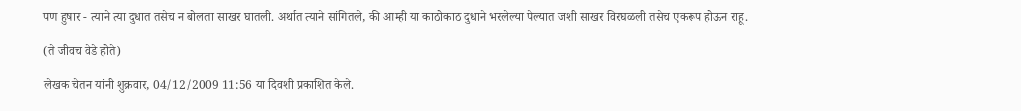पण हुषार - त्याने त्या दुधात तसेच न बोलता साखर घातली. अर्थात त्याने सांगितले, की आम्ही या काठोकाठ दुधाने भरलेल्या पेल्यात जशी साखर विरघळली तसेच एकरूप होऊन राहू.

(ते जीवच वेडे होते)

लेखक चेतन यांनी शुक्रवार, 04/12/2009 11:56 या दिवशी प्रकाशित केले.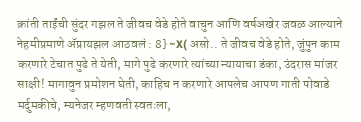क्रांती ताईंची सुंदर गझल ते जीवच वेडे होते वाचुन आणि वर्षअखेर जवळ आल्याने नेहमीप्रमाणे अ‍ॅप्रायझल आठवलं : 8} ~X( असो.. ते जीवच वेडे होते, जुंपुन काम करणारे टेचात पुढे ते येती, मागे पुढे करणारे त्यांच्या न्यायाचा डंका, उंदरास मांजर साक्षी! मागावुन प्रमोशन घेती, काहिच न करणारे आपलेच आपण गाती पोवाडे मर्दुमकीचे, म्यनेजर म्हणवती स्वतःला,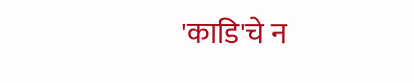'काडि'चे न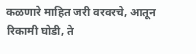कळणारे माहित जरी वरवरचे, आतून रिकामी घोडी, ते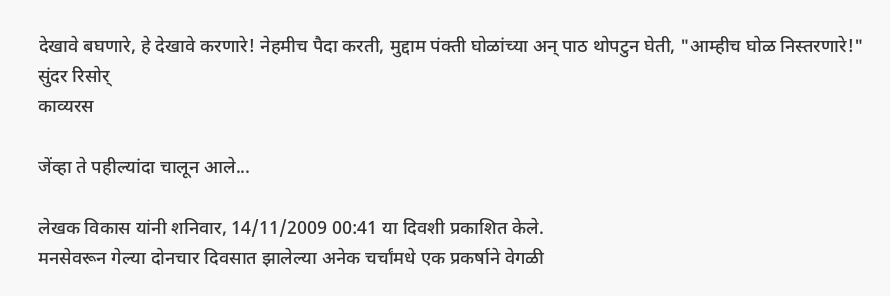देखावे बघणारे, हे देखावे करणारे! नेहमीच पैदा करती, मुद्दाम पंक्ती घोळांच्या अन् पाठ थोपटुन घेती, "आम्हीच घोळ निस्तरणारे!" सुंदर रिसोर्
काव्यरस

जेंव्हा ते पहील्यांदा चालून आले...

लेखक विकास यांनी शनिवार, 14/11/2009 00:41 या दिवशी प्रकाशित केले.
मनसेवरून गेल्या दोनचार दिवसात झालेल्या अनेक चर्चांमधे एक प्रकर्षाने वेगळी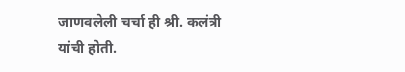जाणवलेली चर्चा ही श्री. कलंत्री यांची होती.